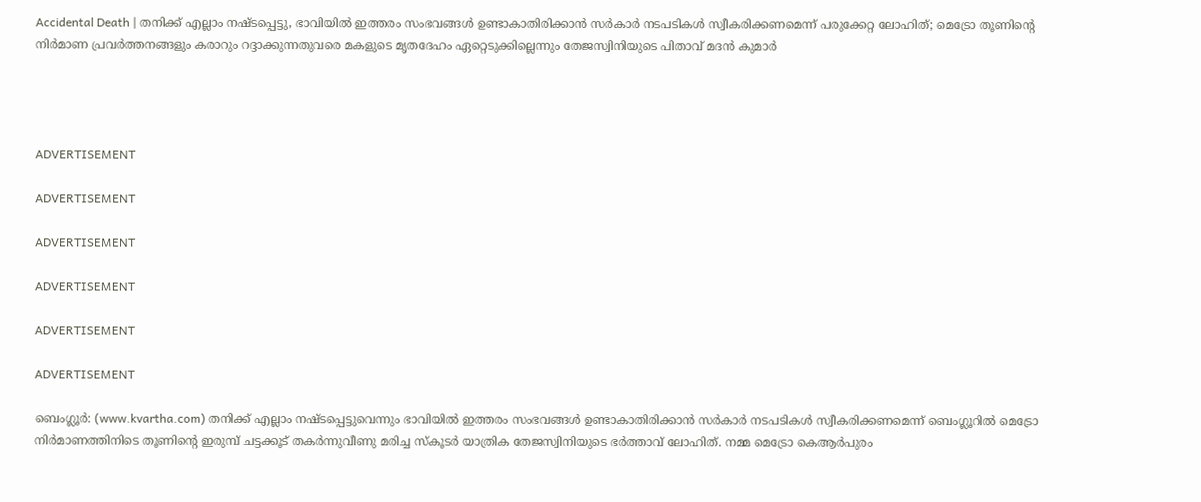Accidental Death | തനിക്ക് എല്ലാം നഷ്ടപ്പെട്ടു, ഭാവിയില്‍ ഇത്തരം സംഭവങ്ങള്‍ ഉണ്ടാകാതിരിക്കാന്‍ സര്‍കാര്‍ നടപടികള്‍ സ്വീകരിക്കണമെന്ന് പരുക്കേറ്റ ലോഹിത്; മെട്രോ തൂണിന്റെ നിര്‍മാണ പ്രവര്‍ത്തനങ്ങളും കരാറും റദ്ദാക്കുന്നതുവരെ മകളുടെ മൃതദേഹം ഏറ്റെടുക്കില്ലെന്നും തേജസ്വിനിയുടെ പിതാവ് മദന്‍ കുമാര്‍




ADVERTISEMENT

ADVERTISEMENT

ADVERTISEMENT

ADVERTISEMENT

ADVERTISEMENT

ADVERTISEMENT

ബെംഗ്ലൂര്‍: (www.kvartha.com) തനിക്ക് എല്ലാം നഷ്ടപ്പെട്ടുവെന്നും ഭാവിയില്‍ ഇത്തരം സംഭവങ്ങള്‍ ഉണ്ടാകാതിരിക്കാന്‍ സര്‍കാര്‍ നടപടികള്‍ സ്വീകരിക്കണമെന്ന് ബെംഗ്ലൂറില്‍ മെട്രോ നിര്‍മാണത്തിനിടെ തൂണിന്റെ ഇരുമ്പ് ചട്ടക്കൂട് തകര്‍ന്നുവീണു മരിച്ച സ്‌കൂടര്‍ യാത്രിക തേജസ്വിനിയുടെ ഭര്‍ത്താവ് ലോഹിത്. നമ്മ മെട്രോ കെആര്‍പുരം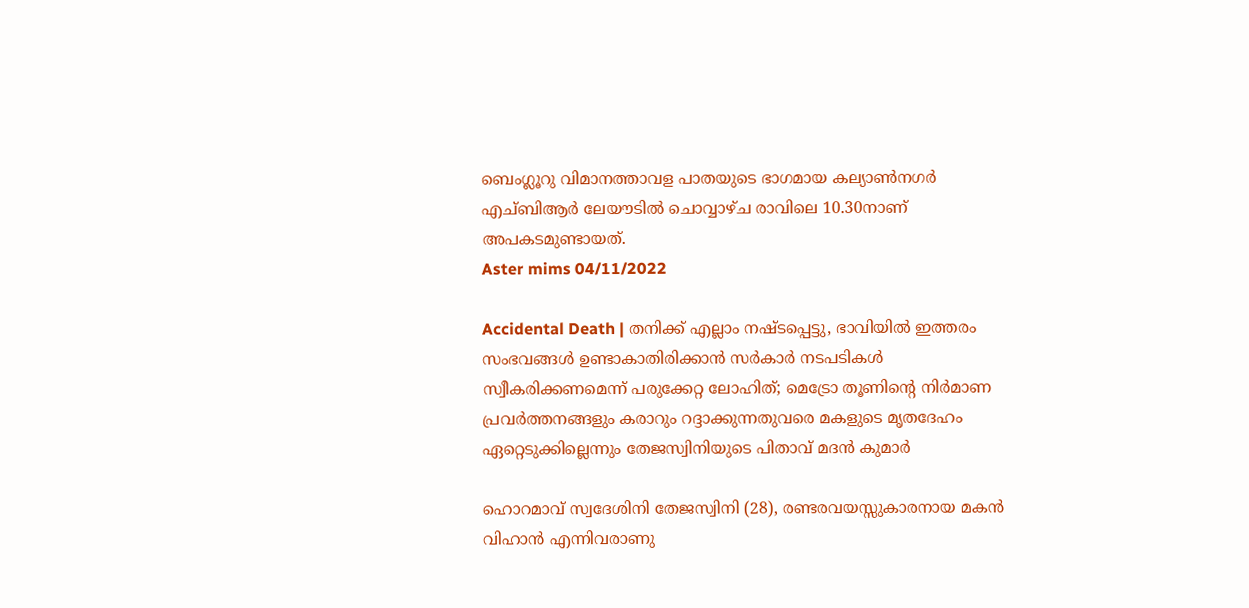ബെംഗ്ലൂറു വിമാനത്താവള പാതയുടെ ഭാഗമായ കല്യാണ്‍നഗര്‍ എച്ബിആര്‍ ലേയൗടില്‍ ചൊവ്വാഴ്ച രാവിലെ 10.30നാണ് അപകടമുണ്ടായത്.
Aster mims 04/11/2022

Accidental Death | തനിക്ക് എല്ലാം നഷ്ടപ്പെട്ടു, ഭാവിയില്‍ ഇത്തരം സംഭവങ്ങള്‍ ഉണ്ടാകാതിരിക്കാന്‍ സര്‍കാര്‍ നടപടികള്‍ സ്വീകരിക്കണമെന്ന് പരുക്കേറ്റ ലോഹിത്; മെട്രോ തൂണിന്റെ നിര്‍മാണ പ്രവര്‍ത്തനങ്ങളും കരാറും റദ്ദാക്കുന്നതുവരെ മകളുടെ മൃതദേഹം ഏറ്റെടുക്കില്ലെന്നും തേജസ്വിനിയുടെ പിതാവ് മദന്‍ കുമാര്‍

ഹൊറമാവ് സ്വദേശിനി തേജസ്വിനി (28), രണ്ടരവയസ്സുകാരനായ മകന്‍ വിഹാന്‍ എന്നിവരാണു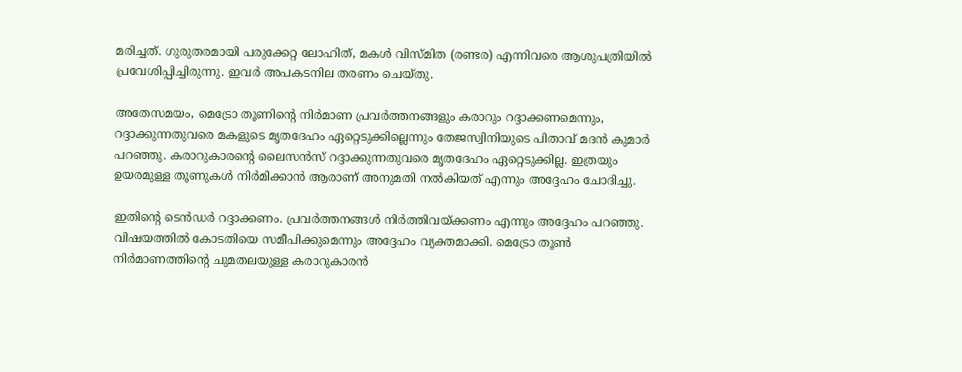മരിച്ചത്. ഗുരുതരമായി പരുക്കേറ്റ ലോഹിത്, മകള്‍ വിസ്മിത (രണ്ടര) എന്നിവരെ ആശുപത്രിയില്‍ പ്രവേശിപ്പിച്ചിരുന്നു. ഇവര്‍ അപകടനില തരണം ചെയ്തു.

അതേസമയം, മെട്രോ തൂണിന്റെ നിര്‍മാണ പ്രവര്‍ത്തനങ്ങളും കരാറും റദ്ദാക്കണമെന്നും, റദ്ദാക്കുന്നതുവരെ മകളുടെ മൃതദേഹം ഏറ്റെടുക്കില്ലെന്നും തേജസ്വിനിയുടെ പിതാവ് മദന്‍ കുമാര്‍ പറഞ്ഞു. കരാറുകാരന്റെ ലൈസന്‍സ് റദ്ദാക്കുന്നതുവരെ മൃതദേഹം ഏറ്റെടുക്കില്ല. ഇത്രയും ഉയരമുള്ള തൂണുകള്‍ നിര്‍മിക്കാന്‍ ആരാണ് അനുമതി നല്‍കിയത് എന്നും അദ്ദേഹം ചോദിച്ചു.

ഇതിന്റെ ടെന്‍ഡര്‍ റദ്ദാക്കണം. പ്രവര്‍ത്തനങ്ങള്‍ നിര്‍ത്തിവയ്ക്കണം എന്നും അദ്ദേഹം പറഞ്ഞു. വിഷയത്തില്‍ കോടതിയെ സമീപിക്കുമെന്നും അദ്ദേഹം വ്യക്തമാക്കി. മെട്രോ തൂണ്‍ നിര്‍മാണത്തിന്റെ ചുമതലയുള്ള കരാറുകാരന്‍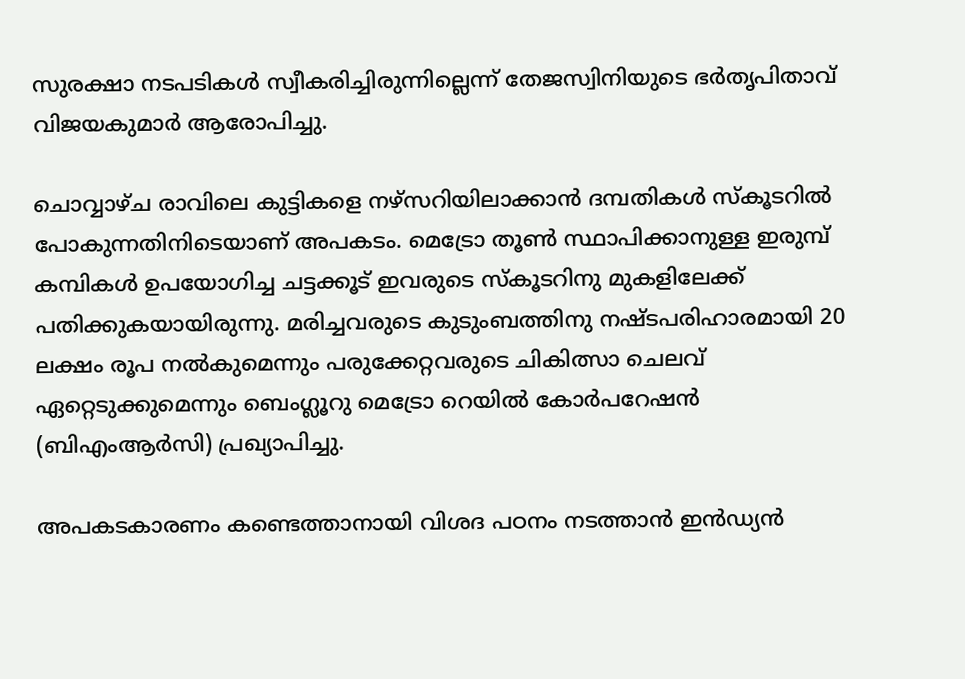സുരക്ഷാ നടപടികള്‍ സ്വീകരിച്ചിരുന്നില്ലെന്ന് തേജസ്വിനിയുടെ ഭര്‍തൃപിതാവ് വിജയകുമാര്‍ ആരോപിച്ചു.

ചൊവ്വാഴ്ച രാവിലെ കുട്ടികളെ നഴ്‌സറിയിലാക്കാന്‍ ദമ്പതികള്‍ സ്‌കൂടറില്‍ പോകുന്നതിനിടെയാണ് അപകടം. മെട്രോ തൂണ്‍ സ്ഥാപിക്കാനുള്ള ഇരുമ്പ് കമ്പികള്‍ ഉപയോഗിച്ച ചട്ടക്കൂട് ഇവരുടെ സ്‌കൂടറിനു മുകളിലേക്ക് പതിക്കുകയായിരുന്നു. മരിച്ചവരുടെ കുടുംബത്തിനു നഷ്ടപരിഹാരമായി 20 ലക്ഷം രൂപ നല്‍കുമെന്നും പരുക്കേറ്റവരുടെ ചികിത്സാ ചെലവ് ഏറ്റെടുക്കുമെന്നും ബെംഗ്ലൂറു മെട്രോ റെയില്‍ കോര്‍പറേഷന്‍ (ബിഎംആര്‍സി) പ്രഖ്യാപിച്ചു.

അപകടകാരണം കണ്ടെത്താനായി വിശദ പഠനം നടത്താന്‍ ഇന്‍ഡ്യന്‍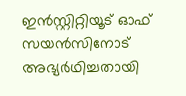ഇന്‍സ്റ്റിറ്റിയൂട് ഓഫ് സയന്‍സിനോട് അഭ്യര്‍ഥിച്ചതായി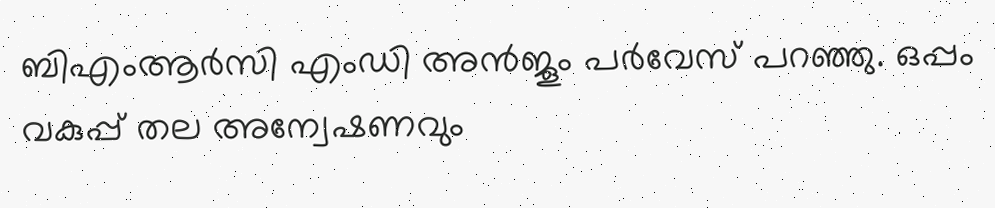ബിഎംആര്‍സി എംഡി അന്‍ജൂം പര്‍വേസ് പറഞ്ഞു. ഒപ്പം വകുപ്പ് തല അന്വേഷണവും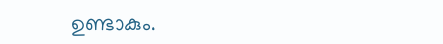ഉണ്ടാകും.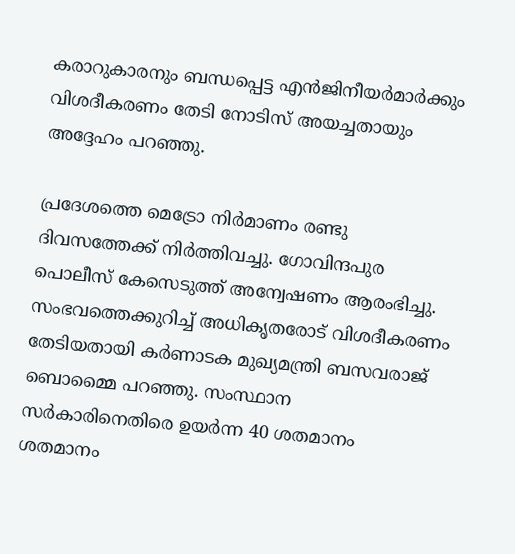കരാറുകാരനും ബന്ധപ്പെട്ട എന്‍ജിനീയര്‍മാര്‍ക്കും വിശദീകരണം തേടി നോടിസ് അയച്ചതായും അദ്ദേഹം പറഞ്ഞു.

പ്രദേശത്തെ മെട്രോ നിര്‍മാണം രണ്ടു ദിവസത്തേക്ക് നിര്‍ത്തിവച്ചു. ഗോവിന്ദപുര പൊലീസ് കേസെടുത്ത് അന്വേഷണം ആരംഭിച്ചു. സംഭവത്തെക്കുറിച്ച് അധികൃതരോട് വിശദീകരണം തേടിയതായി കര്‍ണാടക മുഖ്യമന്ത്രി ബസവരാജ് ബൊമ്മൈ പറഞ്ഞു. സംസ്ഥാന സര്‍കാരിനെതിരെ ഉയര്‍ന്ന 40 ശതമാനം ശതമാനം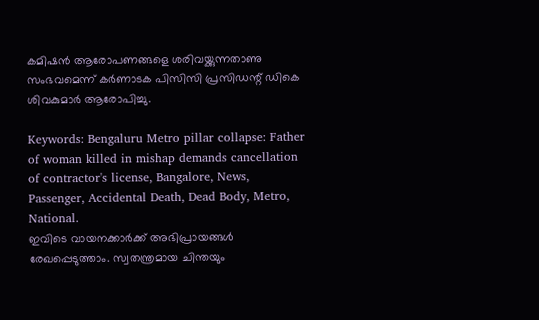കമിഷന്‍ ആരോപണങ്ങളെ ശരിവയ്ക്കുന്നതാണു സംഭവമെന്ന് കര്‍ണാടക പിസിസി പ്രസിഡന്റ് ഡികെ ശിവകുമാര്‍ ആരോപിച്ചു.

Keywords: Bengaluru Metro pillar collapse: Father of woman killed in mishap demands cancellation of contractor's license, Bangalore, News, Passenger, Accidental Death, Dead Body, Metro, National.
ഇവിടെ വായനക്കാർക്ക് അഭിപ്രായങ്ങൾ രേഖപ്പെടുത്താം. സ്വതന്ത്രമായ ചിന്തയും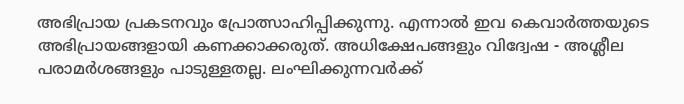അഭിപ്രായ പ്രകടനവും പ്രോത്സാഹിപ്പിക്കുന്നു. എന്നാൽ ഇവ കെവാർത്തയുടെ അഭിപ്രായങ്ങളായി കണക്കാക്കരുത്. അധിക്ഷേപങ്ങളും വിദ്വേഷ - അശ്ലീല പരാമർശങ്ങളും പാടുള്ളതല്ല. ലംഘിക്കുന്നവർക്ക്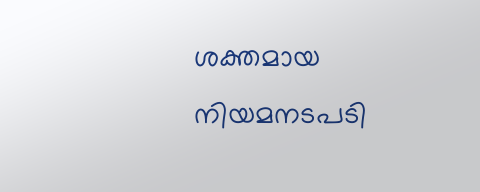ശക്തമായ നിയമനടപടി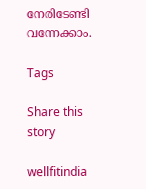നേരിടേണ്ടി വന്നേക്കാം.

Tags

Share this story

wellfitindia